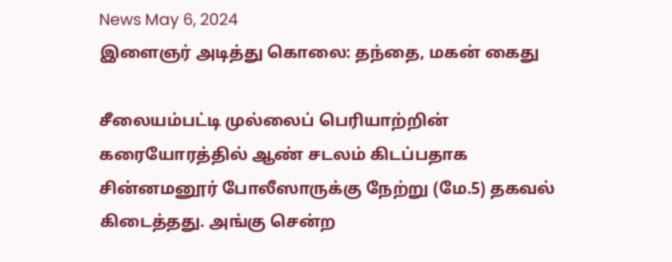News May 6, 2024
இளைஞர் அடித்து கொலை: தந்தை, மகன் கைது

சீலையம்பட்டி முல்லைப் பெரியாற்றின் கரையோரத்தில் ஆண் சடலம் கிடப்பதாக சின்னமனூர் போலீஸாருக்கு நேற்று (மே.5) தகவல் கிடைத்தது. அங்கு சென்ற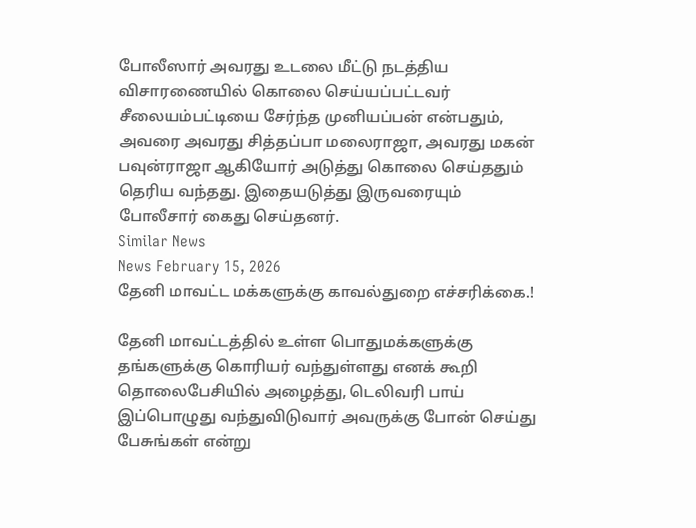போலீஸார் அவரது உடலை மீட்டு நடத்திய விசாரணையில் கொலை செய்யப்பட்டவர் சீலையம்பட்டியை சேர்ந்த முனியப்பன் என்பதும், அவரை அவரது சித்தப்பா மலைராஜா, அவரது மகன் பவுன்ராஜா ஆகியோர் அடுத்து கொலை செய்ததும் தெரிய வந்தது. இதையடுத்து இருவரையும் போலீசார் கைது செய்தனர்.
Similar News
News February 15, 2026
தேனி மாவட்ட மக்களுக்கு காவல்துறை எச்சரிக்கை.!

தேனி மாவட்டத்தில் உள்ள பொதுமக்களுக்கு தங்களுக்கு கொரியர் வந்துள்ளது எனக் கூறி தொலைபேசியில் அழைத்து, டெலிவரி பாய் இப்பொழுது வந்துவிடுவார் அவருக்கு போன் செய்து பேசுங்கள் என்று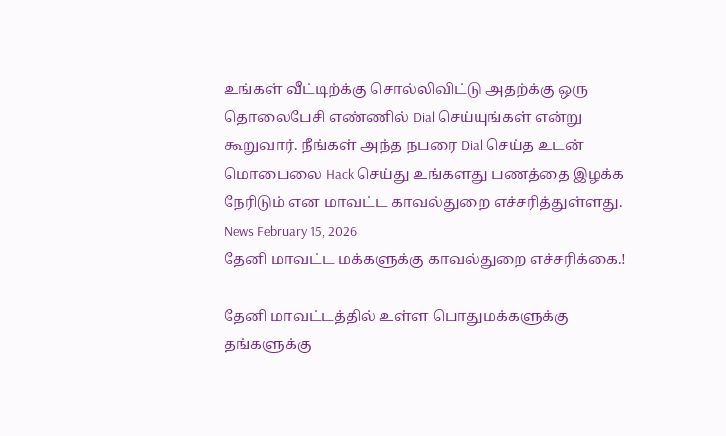உங்கள் வீட்டிற்க்கு சொல்லிவிட்டு அதற்க்கு ஒரு தொலைபேசி எண்ணில் Dial செய்யுங்கள் என்று கூறுவார். நீங்கள் அந்த நபரை Dial செய்த உடன் மொபைலை Hack செய்து உங்களது பணத்தை இழக்க நேரிடும் என மாவட்ட காவல்துறை எச்சரித்துள்ளது.
News February 15, 2026
தேனி மாவட்ட மக்களுக்கு காவல்துறை எச்சரிக்கை.!

தேனி மாவட்டத்தில் உள்ள பொதுமக்களுக்கு தங்களுக்கு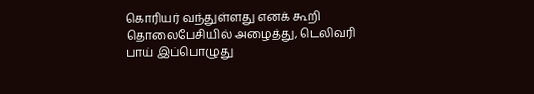கொரியர் வந்துள்ளது எனக் கூறி தொலைபேசியில் அழைத்து, டெலிவரி பாய் இப்பொழுது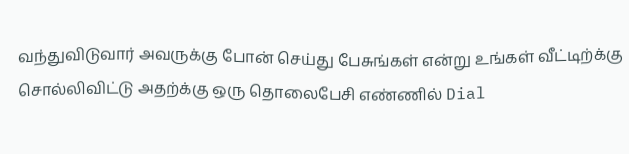வந்துவிடுவார் அவருக்கு போன் செய்து பேசுங்கள் என்று உங்கள் வீட்டிற்க்கு சொல்லிவிட்டு அதற்க்கு ஒரு தொலைபேசி எண்ணில் Dial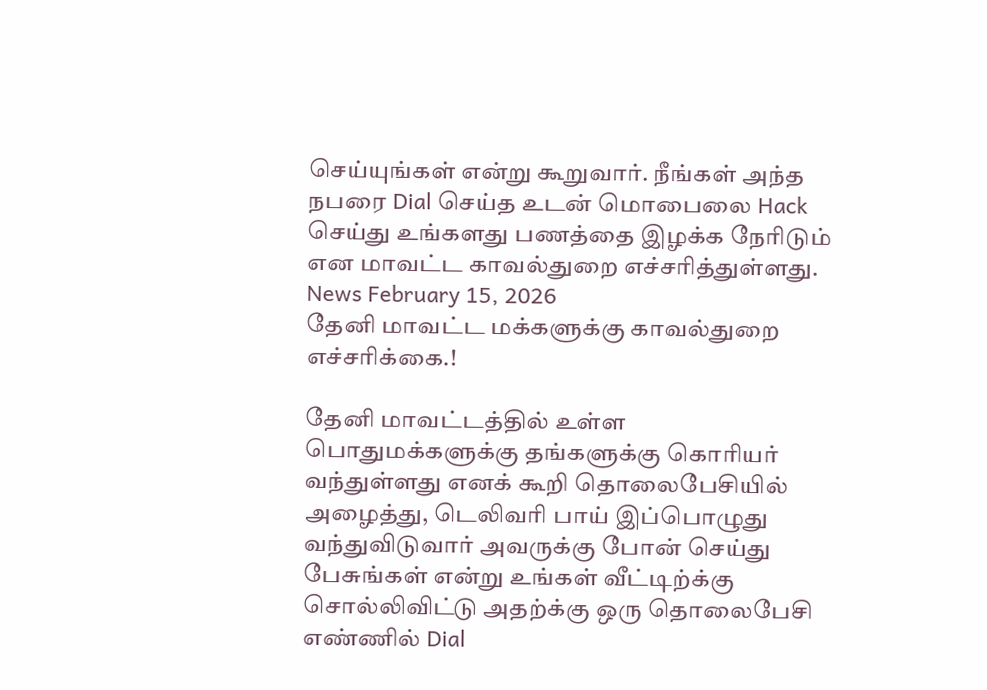செய்யுங்கள் என்று கூறுவார். நீங்கள் அந்த நபரை Dial செய்த உடன் மொபைலை Hack செய்து உங்களது பணத்தை இழக்க நேரிடும் என மாவட்ட காவல்துறை எச்சரித்துள்ளது.
News February 15, 2026
தேனி மாவட்ட மக்களுக்கு காவல்துறை எச்சரிக்கை.!

தேனி மாவட்டத்தில் உள்ள பொதுமக்களுக்கு தங்களுக்கு கொரியர் வந்துள்ளது எனக் கூறி தொலைபேசியில் அழைத்து, டெலிவரி பாய் இப்பொழுது வந்துவிடுவார் அவருக்கு போன் செய்து பேசுங்கள் என்று உங்கள் வீட்டிற்க்கு சொல்லிவிட்டு அதற்க்கு ஒரு தொலைபேசி எண்ணில் Dial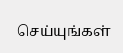செய்யுங்கள்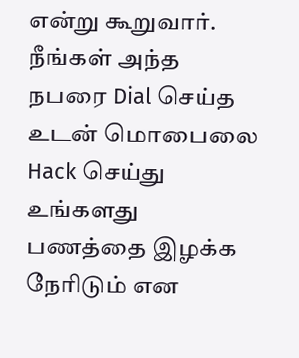என்று கூறுவார். நீங்கள் அந்த நபரை Dial செய்த உடன் மொபைலை Hack செய்து உங்களது பணத்தை இழக்க நேரிடும் என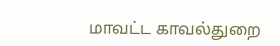மாவட்ட காவல்துறை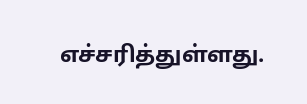எச்சரித்துள்ளது.